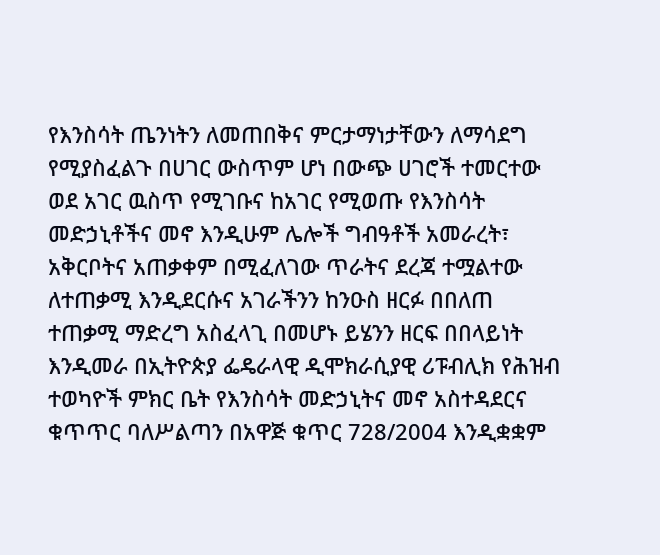የእንስሳት ጤንነትን ለመጠበቅና ምርታማነታቸውን ለማሳደግ የሚያስፈልጉ በሀገር ውስጥም ሆነ በውጭ ሀገሮች ተመርተው ወደ አገር ዉስጥ የሚገቡና ከአገር የሚወጡ የእንስሳት መድኃኒቶችና መኖ እንዲሁም ሌሎች ግብዓቶች አመራረት፣ አቅርቦትና አጠቃቀም በሚፈለገው ጥራትና ደረጃ ተሟልተው ለተጠቃሚ እንዲደርሱና አገራችንን ከንዑስ ዘርፉ በበለጠ ተጠቃሚ ማድረግ አስፈላጊ በመሆኑ ይሄንን ዘርፍ በበላይነት እንዲመራ በኢትዮጵያ ፌዴራላዊ ዲሞክራሲያዊ ሪፑብሊክ የሕዝብ ተወካዮች ምክር ቤት የእንስሳት መድኃኒትና መኖ አስተዳደርና ቁጥጥር ባለሥልጣን በአዋጅ ቁጥር 728/2004 እንዲቋቋም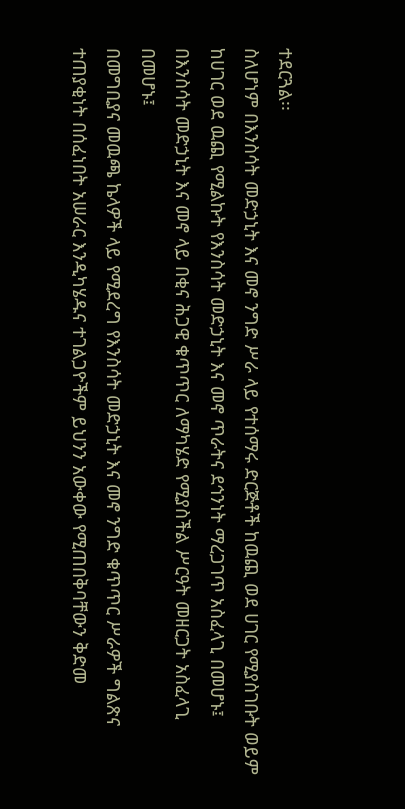ተደርጓል፡፡
ስለሆነም በእንስሳት መድኃኒት እና መኖ ንግድ ሥራ ላይ የተሰማሩ ድርጅቶች ከዉጪ ወደ ሀገር የሚያስገቡት ወይም ከሀገር ወደ ዉጪ የሚልኩት የእንስሳት መድኃኒት እና መኖ ጥራትና ደኅንነት ማረጋገጥ አስፈላጊ በመሆኑ፤
በእንስሳት መድኃኒት እና መኖ ላይ በቂና ሕጋዊ ቁጥጥር ለማካሄድ የሚያስችል ሥርዓት መዘርጋት አስፈላጊ በመሆኑ፤
በመግቢያና መዉጫ ኬላዎች ላይ የሚደረግ የእንስሳት መድኃኒት እና መኖ ንግድ ቁጥጥር ሥራዎች ግልጽና ተጠያቂነት በሰፈነበት አሠራር እንዲካሄዱና ተገልጋዮችም ይህንን አውቀው የሚጠበቅባቸውን ቅድመ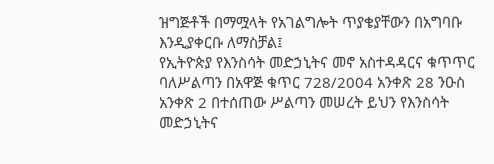ዝግጅቶች በማሟላት የአገልግሎት ጥያቄያቸውን በአግባቡ እንዲያቀርቡ ለማስቻል፤
የኢትዮጵያ የእንስሳት መድኃኒትና መኖ አስተዳዳርና ቁጥጥር ባለሥልጣን በአዋጅ ቁጥር 728/2004 አንቀጽ 28 ንዑስ አንቀጽ 2 በተሰጠው ሥልጣን መሠረት ይህን የእንስሳት መድኃኒትና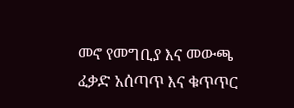መኖ የመግቢያ እና መውጫ ፈቃድ አሰጣጥ እና ቁጥጥር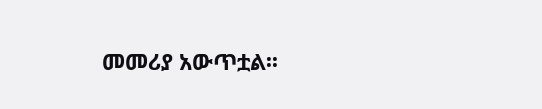መመሪያ አውጥቷል፡፡